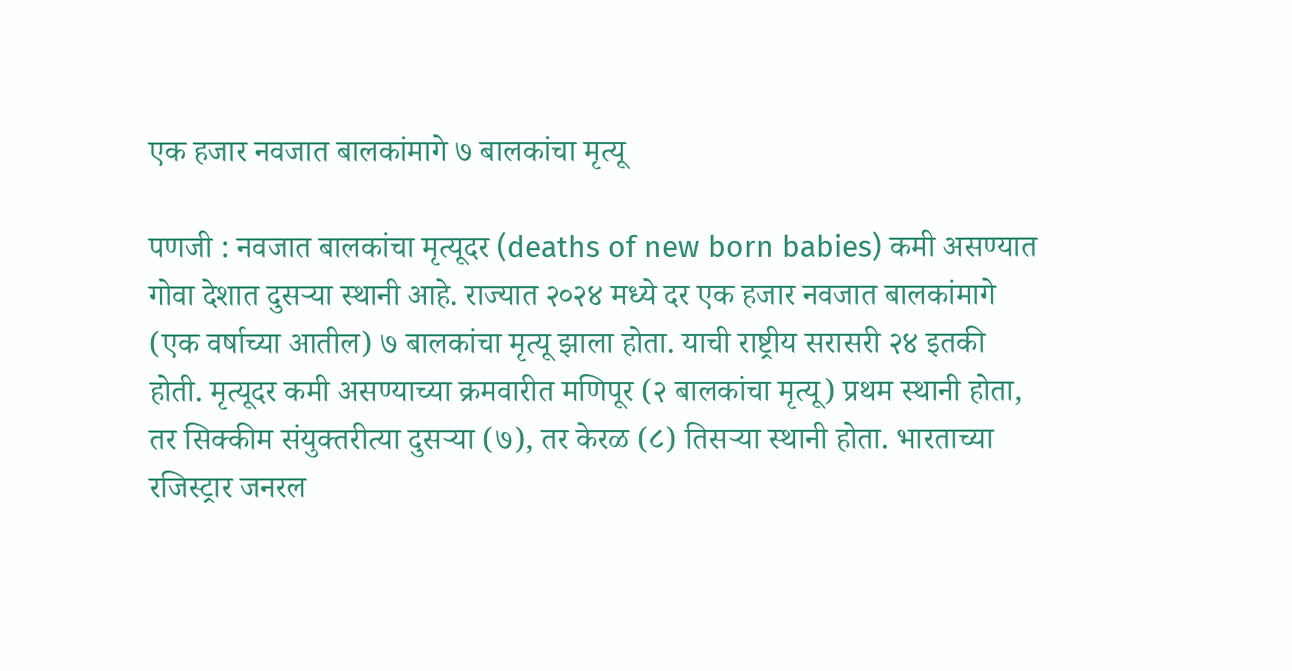एक हजार नवजात बालकांमागे ७ बालकांचा मृत्यू

पणजी : नवजात बालकांचा मृत्यूदर (deaths of new born babies) कमी असण्यात गोवा देशात दुसऱ्या स्थानी आहे. राज्यात २०२४ मध्ये दर एक हजार नवजात बालकांमागे (एक वर्षाच्या आतील) ७ बालकांचा मृत्यू झाला होता. याची राष्ट्रीय सरासरी २४ इतकी होती. मृत्यूदर कमी असण्याच्या क्रमवारीत मणिपूर (२ बालकांचा मृत्यू) प्रथम स्थानी होता, तर सिक्कीम संयुक्तरीत्या दुसऱ्या (७), तर केरळ (८) तिसऱ्या स्थानी होता. भारताच्या रजिस्ट्रार जनरल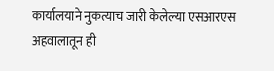कार्यालयाने नुकत्याच जारी केलेल्या एसआरएस अहवालातून ही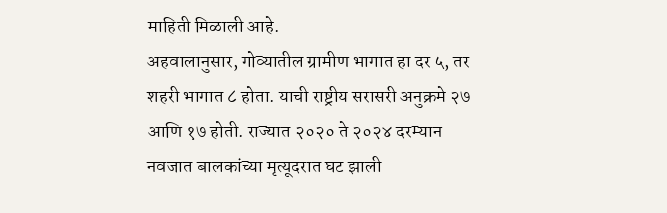माहिती मिळाली आहे.
अहवालानुसार, गोव्यातील ग्रामीण भागात हा दर ५, तर शहरी भागात ८ होता. याची राष्ट्रीय सरासरी अनुक्रमे २७ आणि १७ होती. राज्यात २०२० ते २०२४ दरम्यान नवजात बालकांच्या मृत्यूदरात घट झाली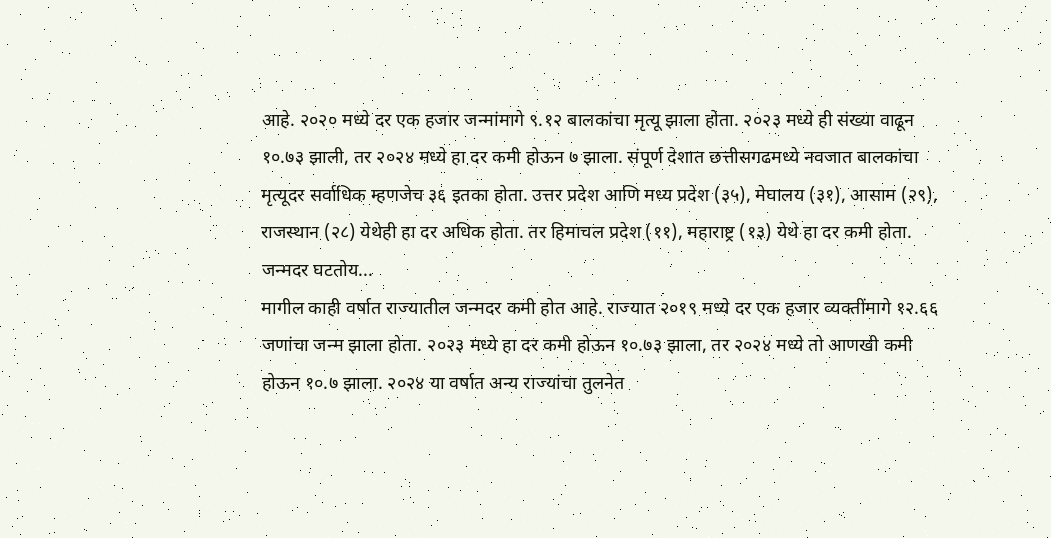आहे. २०२० मध्ये दर एक हजार जन्मांमागे ९.१२ बालकांचा मृत्यू झाला होता. २०२३ मध्ये ही संख्या वाढून १०.७३ झाली, तर २०२४ मध्ये हा दर कमी होऊन ७ झाला. संपूर्ण देशात छत्तीसगढमध्ये नवजात बालकांचा मृत्यूदर सर्वाधिक म्हणजेच ३६ इतका होता. उत्तर प्रदेश आणि मध्य प्रदेश (३५), मेघालय (३१), आसाम (२९), राजस्थान (२८) येथेही हा दर अधिक होता. तर हिमाचल प्रदेश (११), महाराष्ट्र (१३) येथे हा दर कमी होता.
जन्मदर घटतोय...
मागील काही वर्षात राज्यातील जन्मदर कमी होत आहे. राज्यात २०१९ मध्ये दर एक हजार व्यक्तींमागे १२.६६ जणांचा जन्म झाला होता. २०२३ मध्ये हा दर कमी होऊन १०.७३ झाला, तर २०२४ मध्ये तो आणखी कमी होऊन १०.७ झाला. २०२४ या वर्षात अन्य राज्यांचा तुलनेत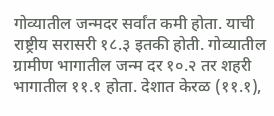गोव्यातील जन्मदर सर्वांत कमी होता. याची राष्ट्रीय सरासरी १८.३ इतकी होती. गोव्यातील ग्रामीण भागातील जन्म दर १०.२ तर शहरी भागातील ११.१ होता. देशात केरळ (११.१),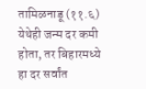तामिळनाडू (११.६) येथेही जन्म दर कमी होता, तर बिहारमध्ये हा दर सर्वांत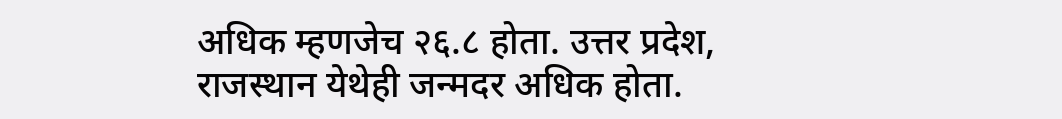अधिक म्हणजेच २६.८ होता. उत्तर प्रदेश, राजस्थान येथेही जन्मदर अधिक होता.